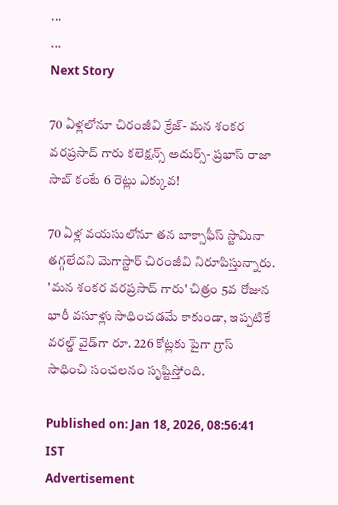...
...
Next Story

70 ఏళ్లలోనూ చిరంజీవి క్రేజ్- మన శంకర వరప్రసాద్ గారు కలెక్షన్స్ అదుర్స్- ప్రభాస్ రాజా సాబ్ కంటే 6 రెట్లు ఎక్కువ!

70 ఏళ్ల వయసులోనూ తన బాక్సాఫీస్ స్టామినా తగ్గలేదని మెగాస్టార్ చిరంజీవి నిరూపిస్తున్నారు. 'మన శంకర వరప్రసాద్ గారు' చిత్రం 5వ రోజున భారీ వసూళ్లు సాధించడమే కాకుండా, ఇప్పటికే వరల్డ్ వైడ్‌గా రూ. 226 కోట్లకు పైగా గ్రాస్ సాధించి సంచలనం సృష్టిస్తోంది.

Published on: Jan 18, 2026, 08:56:41 IST
Advertisement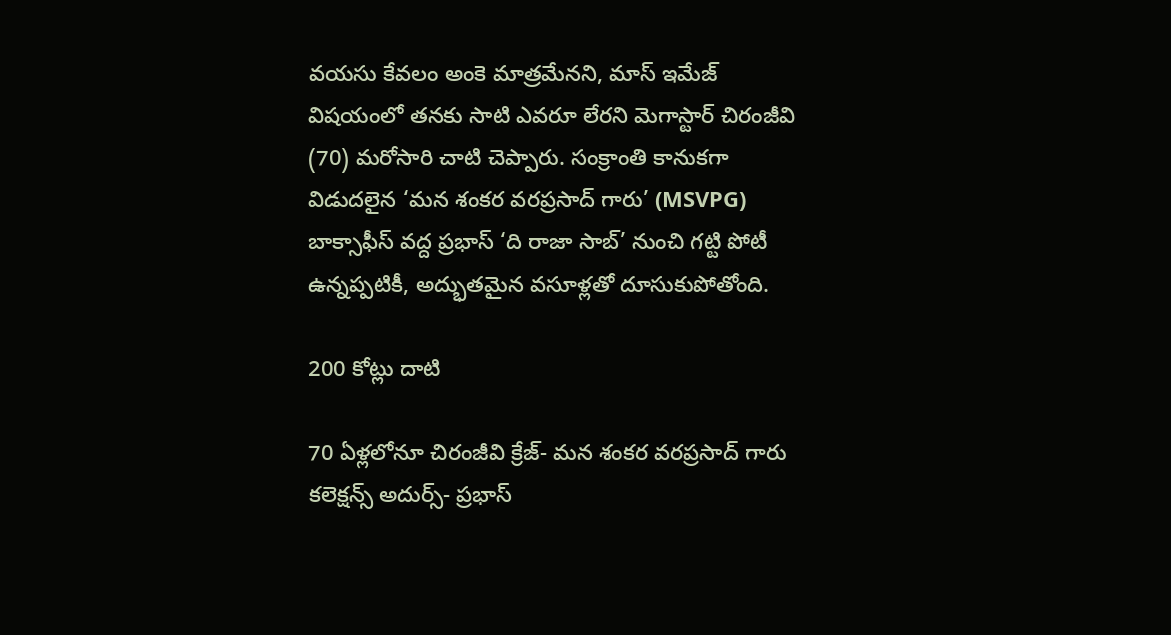వయసు కేవలం అంకె మాత్రమేనని, మాస్ ఇమేజ్ విషయంలో తనకు సాటి ఎవరూ లేరని మెగాస్టార్ చిరంజీవి (70) మరోసారి చాటి చెప్పారు. సంక్రాంతి కానుకగా విడుదలైన ‘మన శంకర వరప్రసాద్ గారు’ (MSVPG) బాక్సాఫీస్ వద్ద ప్రభాస్ ‘ది రాజా సాబ్’ నుంచి గట్టి పోటీ ఉన్నప్పటికీ, అద్భుతమైన వసూళ్లతో దూసుకుపోతోంది.

200 కోట్లు దాటి

70 ఏళ్లలోనూ చిరంజీవి క్రేజ్- మన శంకర వరప్రసాద్ గారు కలెక్షన్స్ అదుర్స్- ప్రభాస్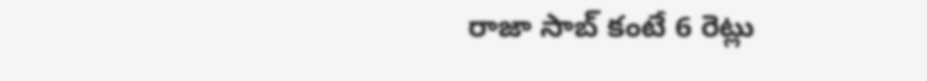రాజా సాబ్ కంటే 6 రెట్లు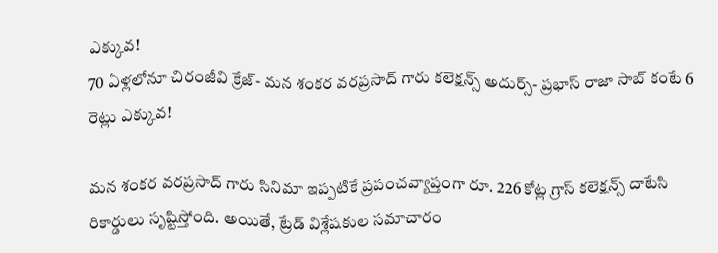ఎక్కువ!
70 ఏళ్లలోనూ చిరంజీవి క్రేజ్- మన శంకర వరప్రసాద్ గారు కలెక్షన్స్ అదుర్స్- ప్రభాస్ రాజా సాబ్ కంటే 6 రెట్లు ఎక్కువ!

మన శంకర వరప్రసాద్ గారు సినిమా ఇప్పటికే ప్రపంచవ్యాప్తంగా రూ. 226 కోట్ల గ్రాస్ కలెక్షన్స్ దాటేసి రికార్డులు సృష్టిస్తోంది. అయితే, ట్రేడ్ విశ్లేషకుల సమాచారం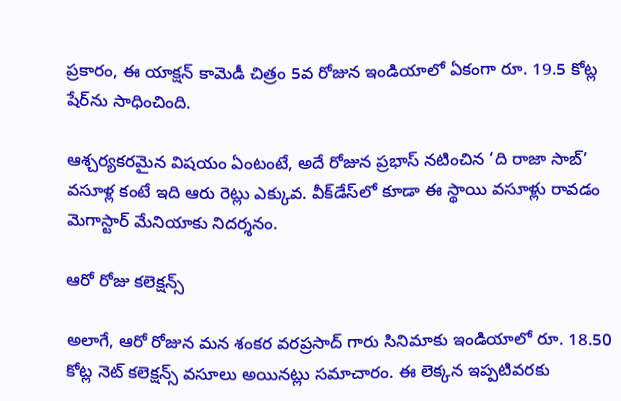ప్రకారం, ఈ యాక్షన్ కామెడీ చిత్రం 5వ రోజున ఇండియాలో ఏకంగా రూ. 19.5 కోట్ల షేర్‌ను సాధించింది.

ఆశ్చర్యకరమైన విషయం ఏంటంటే, అదే రోజున ప్రభాస్ నటించిన ‘ది రాజా సాబ్’ వసూళ్ల కంటే ఇది ఆరు రెట్లు ఎక్కువ. వీక్‌డేస్‌లో కూడా ఈ స్థాయి వసూళ్లు రావడం మెగాస్టార్ మేనియాకు నిదర్శనం.

ఆరో రోజు కలెక్షన్స్

అలాగే, ఆరో రోజున మన శంకర వరప్రసాద్ గారు సినిమాకు ఇండియాలో రూ. 18.50 కోట్ల నెట్ కలెక్షన్స్ వసూలు అయినట్లు సమాచారం. ఈ లెక్కన ఇప్పటివరకు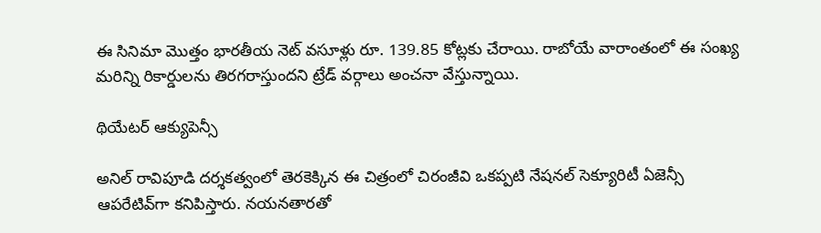ఈ సినిమా మొత్తం భారతీయ నెట్ వసూళ్లు రూ. 139.85 కోట్లకు చేరాయి. రాబోయే వారాంతంలో ఈ సంఖ్య మరిన్ని రికార్డులను తిరగరాస్తుందని ట్రేడ్ వర్గాలు అంచనా వేస్తున్నాయి.

థియేటర్ ఆక్యుపెన్సీ

అనిల్ రావిపూడి దర్శకత్వంలో తెరకెక్కిన ఈ చిత్రంలో చిరంజీవి ఒకప్పటి నేషనల్ సెక్యూరిటీ ఏజెన్సీ ఆపరేటివ్‌గా కనిపిస్తారు. నయనతారతో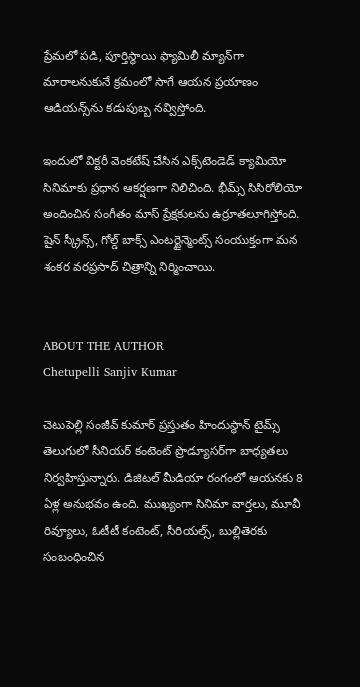ప్రేమలో పడి, పూర్తిస్థాయి ఫ్యామిలీ మ్యాన్‌గా మారాలనుకునే క్రమంలో సాగే ఆయన ప్రయాణం ఆడియన్స్‌ను కడుపుబ్బ నవ్విస్తోంది.

ఇందులో విక్టరీ వెంకటేష్ చేసిన ఎక్స్‌టెండెడ్ క్యామియో సినిమాకు ప్రధాన ఆకర్షణగా నిలిచింది. భీమ్స్ సిసిరోలియో అందించిన సంగీతం మాస్ ప్రేక్షకులను ఉర్రూతలూగిస్తోంది. షైన్ స్క్రీన్స్, గోల్డ్ బాక్స్ ఎంటర్టైన్మెంట్స్ సంయుక్తంగా మన శంకర వరప్రసాద్ చిత్రాన్ని నిర్మించాయి.


ABOUT THE AUTHOR
Chetupelli Sanjiv Kumar

చెటుపెల్లి సంజీవ్ కుమార్ ప్రస్తుతం హిందుస్థాన్ టైమ్స్ తెలుగులో సీనియర్ కంటెంట్ ప్రొడ్యూసర్‌గా బాధ్యతలు నిర్వహిస్తున్నారు. డిజిటల్ మీడియా రంగంలో ఆయనకు 8 ఏళ్ల అనుభవం ఉంది. ముఖ్యంగా సినిమా వార్తలు, మూవీ రివ్యూలు, ఓటీటీ కంటెంట్, సీరియల్స్, బుల్లితెరకు సంబంధించిన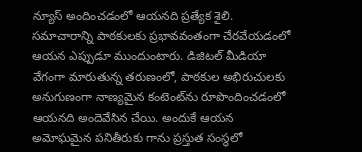న్యూస్ అందించడంలో ఆయనది ప్రత్యేక శైలి. సమాచారాన్ని పాఠకులకు ప్రభావవంతంగా చేరవేయడంలో ఆయన ఎప్పుడూ ముందుంటారు. డిజిటల్ మీడియా వేగంగా మారుతున్న తరుణంలో, పాఠకుల అభిరుచులకు అనుగుణంగా నాణ్యమైన కంటెంట్‌ను రూపొందించడంలో ఆయనది అందెవేసిన చేయి. అందుకే ఆయన అమోఘమైన పనితీరుకు గాను ప్రస్తుత సంస్థలో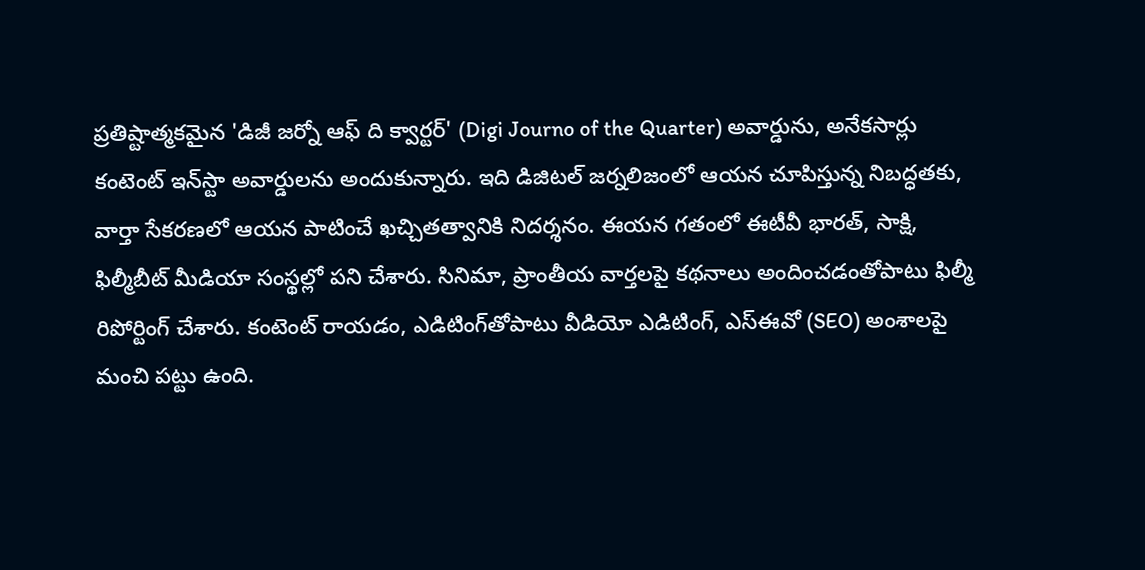ప్రతిష్టాత్మకమైన 'డిజీ జర్నో ఆఫ్ ది క్వార్టర్' (Digi Journo of the Quarter) అవార్డును, అనేకసార్లు కంటెంట్ ఇన్‌స్టా అవార్డులను అందుకున్నారు. ఇది డిజిటల్ జర్నలిజంలో ఆయన చూపిస్తున్న నిబద్ధతకు, వార్తా సేకరణలో ఆయన పాటించే ఖచ్చితత్వానికి నిదర్శనం. ఈయన గతంలో ఈటీవీ భారత్, సాక్షి, ఫిల్మీబీట్ మీడియా సంస్థల్లో పని చేశారు. సినిమా, ప్రాంతీయ వార్తలపై కథనాలు అందించడంతోపాటు ఫిల్మీ రిపోర్టింగ్ చేశారు. కంటెంట్ రాయడం, ఎడిటింగ్‌తోపాటు వీడియో ఎడిటింగ్, ఎస్‌ఈవో (SEO) అంశాలపై మంచి పట్టు ఉంది.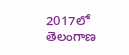2017లో తెలంగాణ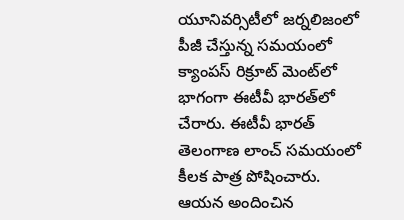యూనివర్సిటీలో జర్నలిజంలో పీజీ చేస్తున్న సమయంలో క్యాంపస్ రిక్రూట్ మెంట్‌లో భాగంగా ఈటీవీ భారత్‌లో చేరారు. ఈటీవీ భారత్ తెలంగాణ లాంచ్ సమయంలో కీలక పాత్ర పోషించారు. ఆయన అందించిన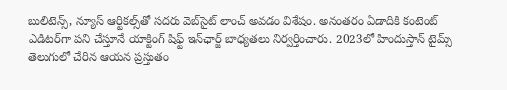బులిటెన్స్, న్యూస్ ఆర్టికల్స్‌తో సదరు వెబ్‌సైట్ లాంచ్ అవడం విశేషం. అనంతరం ఏడాదికి కంటెంట్ ఎడిటర్‌గా పని చేస్తూనే యాక్టింగ్ షిఫ్ట్ ఇన్‌ఛార్జ్ బాధ్యతలు నిర్వర్తించారు. 2023లో హిందుస్తాన్ టైమ్స్ తెలుగులో చేరిన ఆయన ప్రస్తుతం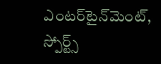ఎంటర్‌టైన్‌మెంట్, స్పోర్ట్స్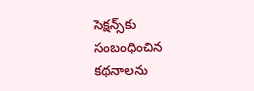సెక్షన్స్‌కు సంబంధించిన కథనాలను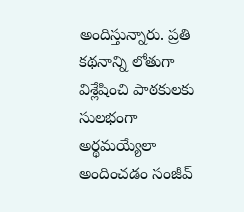అందిస్తున్నారు. ప్రతి కథనాన్ని లోతుగా విశ్లేషించి పాఠకులకు సులభంగా అర్థమయ్యేలా అందించడం సంజీవ్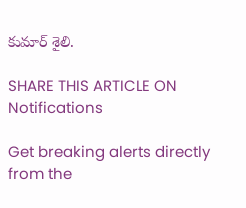కుమార్ శైలి.

SHARE THIS ARTICLE ON
Notifications

Get breaking alerts directly from the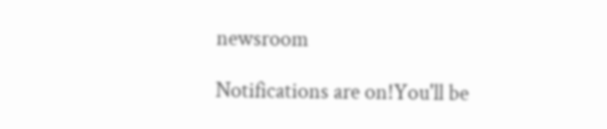newsroom

Notifications are on!You'll be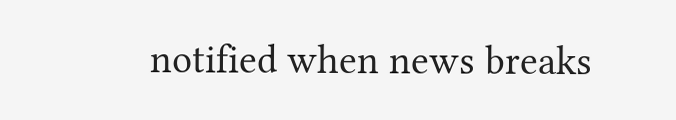notified when news breaks